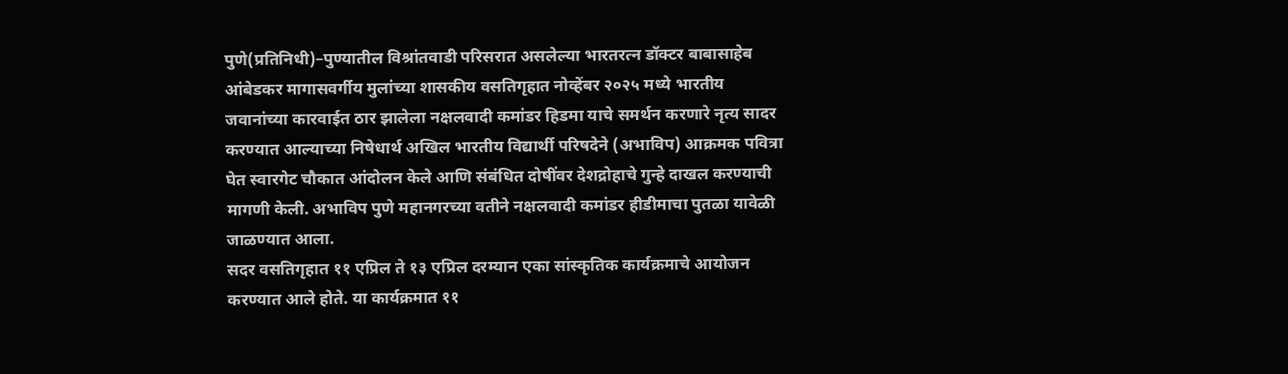पुणे(प्रतिनिधी)–पुण्यातील विश्रांतवाडी परिसरात असलेल्या भारतरत्न डॉक्टर बाबासाहेब आंबेडकर मागासवर्गीय मुलांच्या शासकीय वसतिगृहात नोव्हेंबर २०२५ मध्ये भारतीय जवानांच्या कारवाईत ठार झालेला नक्षलवादी कमांडर हिडमा याचे समर्थन करणारे नृत्य सादर करण्यात आल्याच्या निषेधार्थ अखिल भारतीय विद्यार्थी परिषदेने (अभाविप) आक्रमक पवित्रा घेत स्वारगेट चौकात आंदोलन केले आणि संबंधित दोषींवर देशद्रोहाचे गुन्हे दाखल करण्याची मागणी केली. अभाविप पुणे महानगरच्या वतीने नक्षलवादी कमांडर हीडीमाचा पुतळा यावेळी जाळण्यात आला.
सदर वसतिगृहात ११ एप्रिल ते १३ एप्रिल दरम्यान एका सांस्कृतिक कार्यक्रमाचे आयोजन करण्यात आले होते. या कार्यक्रमात ११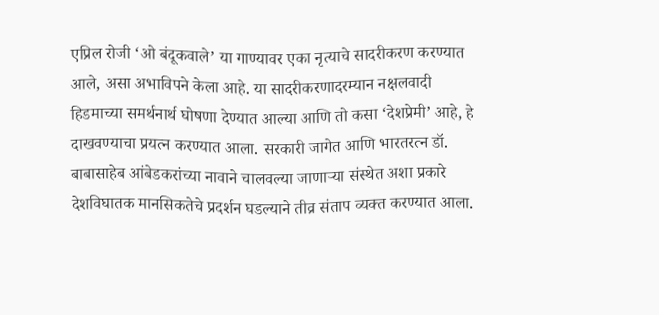एप्रिल रोजी ‘ओ बंदूकवाले’ या गाण्यावर एका नृत्याचे सादरीकरण करण्यात आले, असा अभाविपने केला आहे. या सादरीकरणादरम्यान नक्षलवादी हिडमाच्या समर्थनार्थ घोषणा देण्यात आल्या आणि तो कसा ‘देशप्रेमी’ आहे, हे दाखवण्याचा प्रयत्न करण्यात आला. सरकारी जागेत आणि भारतरत्न डॉ. बाबासाहेब आंबेडकरांच्या नावाने चालवल्या जाणाऱ्या संस्थेत अशा प्रकारे देशविघातक मानसिकतेचे प्रदर्शन घडल्याने तीव्र संताप व्यक्त करण्यात आला.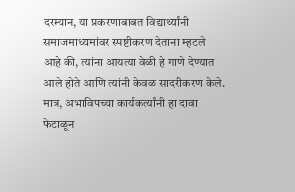दरम्यान, या प्रकरणाबाबत विद्यार्थ्यांनी समाजमाध्यमांवर स्पष्टीकरण देताना म्हटले आहे की, त्यांना आयत्या वेळी हे गाणे देण्यात आले होते आणि त्यांनी केवळ सादरीकरण केले. मात्र, अभाविपच्या कार्यकर्त्यांनी हा दावा फेटाळून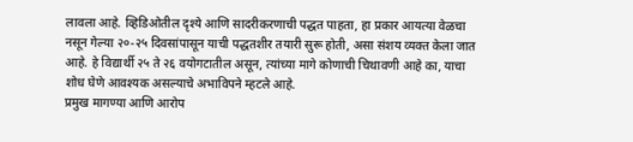लावला आहे. व्हिडिओतील दृश्ये आणि सादरीकरणाची पद्धत पाहता, हा प्रकार आयत्या वेळचा नसून गेल्या २०-२५ दिवसांपासून याची पद्धतशीर तयारी सुरू होती, असा संशय व्यक्त केला जात आहे. हे विद्यार्थी २५ ते २६ वयोगटातील असून, त्यांच्या मागे कोणाची चिथावणी आहे का, याचा शोध घेणे आवश्यक असल्याचे अभाविपने म्हटले आहे.
प्रमुख मागण्या आणि आरोप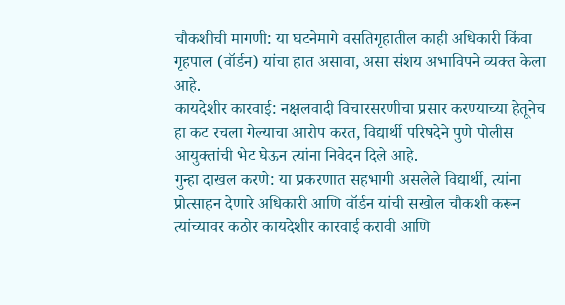चौकशीची मागणी: या घटनेमागे वसतिगृहातील काही अधिकारी किंवा गृहपाल (वॉर्डन) यांचा हात असावा, असा संशय अभाविपने व्यक्त केला आहे.
कायदेशीर कारवाई: नक्षलवादी विचारसरणीचा प्रसार करण्याच्या हेतूनेच हा कट रचला गेल्याचा आरोप करत, विद्यार्थी परिषदेने पुणे पोलीस आयुक्तांची भेट घेऊन त्यांना निवेदन दिले आहे.
गुन्हा दाखल करणे: या प्रकरणात सहभागी असलेले विद्यार्थी, त्यांना प्रोत्साहन देणारे अधिकारी आणि वॉर्डन यांची सखोल चौकशी करून त्यांच्यावर कठोर कायदेशीर कारवाई करावी आणि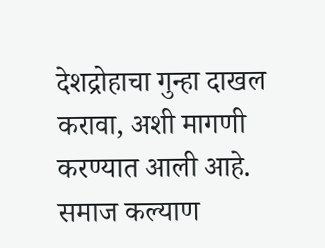देशद्रोहाचा गुन्हा दाखल करावा, अशी मागणी करण्यात आली आहे. समाज कल्याण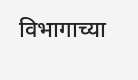विभागाच्या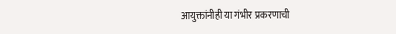आयुक्तांनीही या गंभीर प्रकरणाची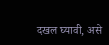दखल घ्यावी, असे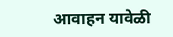आवाहन यावेळी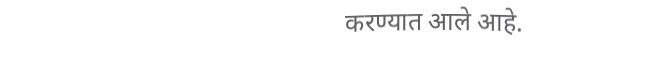करण्यात आले आहे.